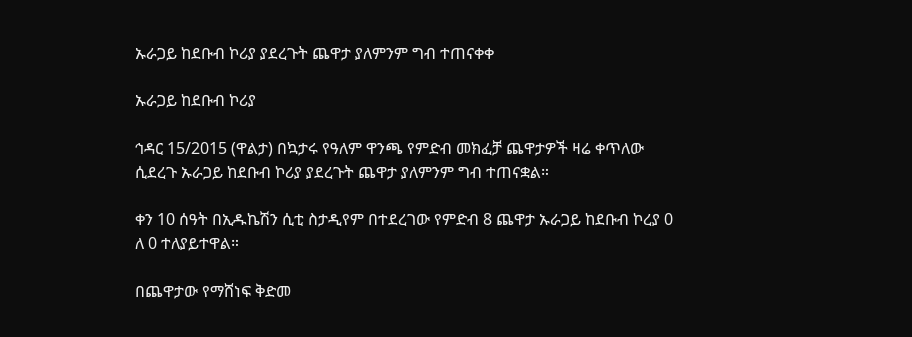ኡራጋይ ከደቡብ ኮሪያ ያደረጉት ጨዋታ ያለምንም ግብ ተጠናቀቀ

ኡራጋይ ከደቡብ ኮሪያ

ኅዳር 15/2015 (ዋልታ) በኳታሩ የዓለም ዋንጫ የምድብ መክፈቻ ጨዋታዎች ዛሬ ቀጥለው ሲደረጉ ኡራጋይ ከደቡብ ኮሪያ ያደረጉት ጨዋታ ያለምንም ግብ ተጠናቋል።

ቀን 10 ሰዓት በኢዱኬሽን ሲቲ ስታዲየም በተደረገው የምድብ 8 ጨዋታ ኡራጋይ ከደቡብ ኮረያ 0 ለ 0 ተለያይተዋል።

በጨዋታው የማሸነፍ ቅድመ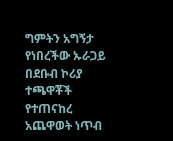ግምትን አግኝታ የነበረችው ኡራጋይ በደቡብ ኮሪያ ተጫዋቾች የተጠናከረ አጨዋወት ነጥብ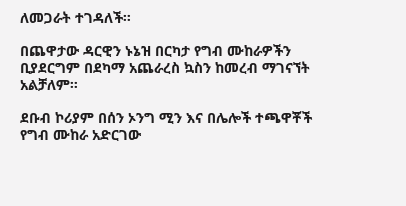ለመጋራት ተገዳለች።

በጨዋታው ዳርዊን ኑኔዝ በርካታ የግብ ሙከራዎችን ቢያደርግም በደካማ አጨራረስ ኳስን ከመረብ ማገናኘት አልቻለም።

ደቡብ ኮሪያም በሰን ኦንግ ሚን እና በሌሎች ተጫዋቾች የግብ ሙከራ አድርገው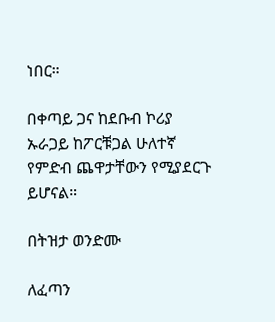ነበር።

በቀጣይ ጋና ከደቡብ ኮሪያ ኡራጋይ ከፖርቹጋል ሁለተኛ የምድብ ጨዋታቸውን የሚያደርጉ ይሆናል።

በትዝታ ወንድሙ

ለፈጣን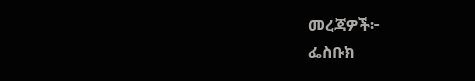መረጃዎች፦
ፌስቡክ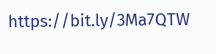https://bit.ly/3Ma7QTW